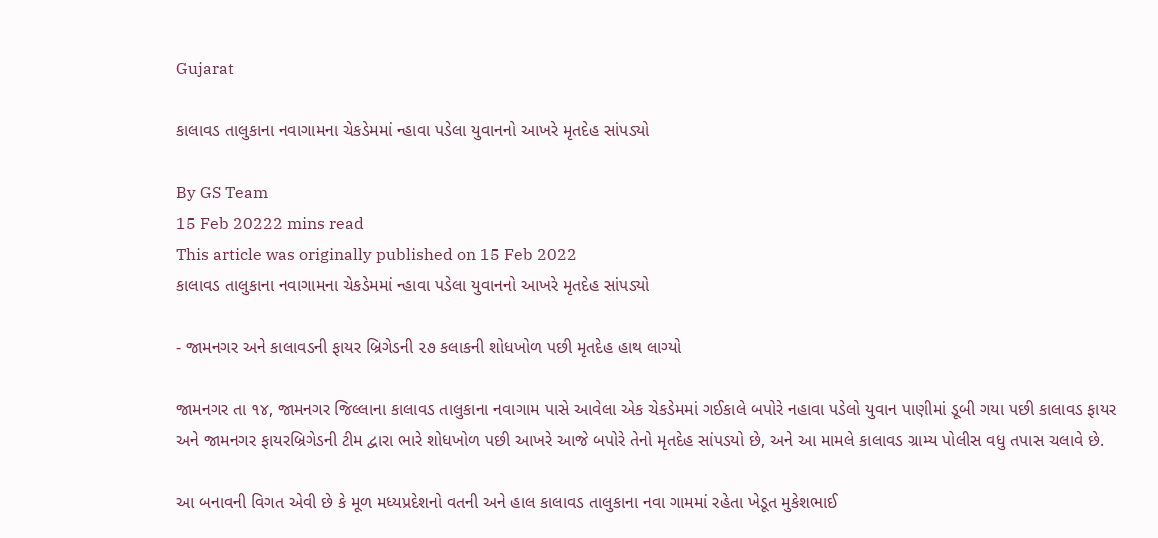Gujarat

કાલાવડ તાલુકાના નવાગામના ચેકડેમમાં ન્હાવા પડેલા યુવાનનો આખરે મૃતદેહ સાંપડ્યો

By GS Team
15 Feb 20222 mins read
This article was originally published on 15 Feb 2022
કાલાવડ તાલુકાના નવાગામના ચેકડેમમાં ન્હાવા પડેલા યુવાનનો આખરે મૃતદેહ સાંપડ્યો

- જામનગર અને કાલાવડની ફાયર બ્રિગેડની ૨૭ કલાકની શોધખોળ પછી મૃતદેહ હાથ લાગ્યો

જામનગર તા ૧૪, જામનગર જિલ્લાના કાલાવડ તાલુકાના નવાગામ પાસે આવેલા એક ચેકડેમમાં ગઈકાલે બપોરે નહાવા પડેલો યુવાન પાણીમાં ડૂબી ગયા પછી કાલાવડ ફાયર અને જામનગર ફાયરબ્રિગેડની ટીમ દ્વારા ભારે શોધખોળ પછી આખરે આજે બપોરે તેનો મૃતદેહ સાંપડયો છે, અને આ મામલે કાલાવડ ગ્રામ્ય પોલીસ વધુ તપાસ ચલાવે છે.

આ બનાવની વિગત એવી છે કે મૂળ મધ્યપ્રદેશનો વતની અને હાલ કાલાવડ તાલુકાના નવા ગામમાં રહેતા ખેડૂત મુકેશભાઈ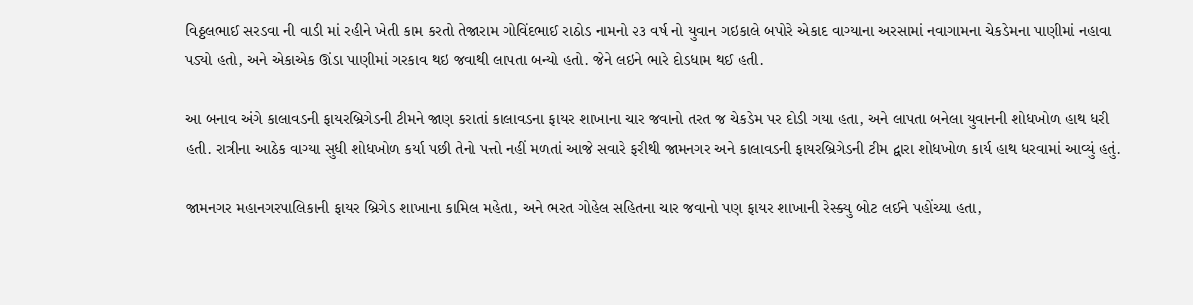વિઠ્ઠલભાઈ સરડવા ની વાડી માં રહીને ખેતી કામ કરતો તેજારામ ગોવિંદભાઈ રાઠોડ નામનો ૨૩ વર્ષ નો યુવાન ગઇકાલે બપોરે એકાદ વાગ્યાના અરસામાં નવાગામના ચેકડેમના પાણીમાં નહાવા પડ્યો હતો, અને એકાએક ઊંડા પાણીમાં ગરકાવ થઇ જવાથી લાપતા બન્યો હતો. જેને લઇને ભારે દોડધામ થઈ હતી.

આ બનાવ અંગે કાલાવડની ફાયરબ્રિગેડની ટીમને જાણ કરાતાં કાલાવડના ફાયર શાખાના ચાર જવાનો તરત જ ચેકડેમ પર દોડી ગયા હતા, અને લાપતા બનેલા યુવાનની શોધખોળ હાથ ધરી હતી. રાત્રીના આઠેક વાગ્યા સુધી શોધખોળ કર્યા પછી તેનો પત્તો નહીં મળતાં આજે સવારે ફરીથી જામનગર અને કાલાવડની ફાયરબ્રિગેડની ટીમ દ્વારા શોધખોળ કાર્ય હાથ ધરવામાં આવ્યું હતું.

જામનગર મહાનગરપાલિકાની ફાયર બ્રિગેડ શાખાના કામિલ મહેતા, અને ભરત ગોહેલ સહિતના ચાર જવાનો પણ ફાયર શાખાની રેસ્ક્યુ બોટ લઈને પહોંચ્યા હતા,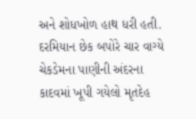અને શોધખોળ હાથ ધરી હતી. દરમિયાન છેક બપોરે ચાર વાગ્યે ચેકડેમના પાણીની અંદરના કાદવમાં ખૂપી ગયેલો મૃતદેહ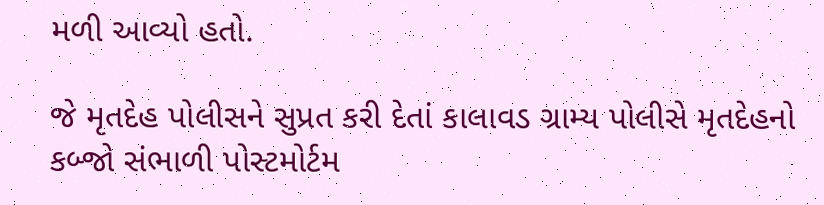મળી આવ્યો હતો.

જે મૃતદેહ પોલીસને સુપ્રત કરી દેતાં કાલાવડ ગ્રામ્ય પોલીસે મૃતદેહનો કબ્જો સંભાળી પોસ્ટમોર્ટમ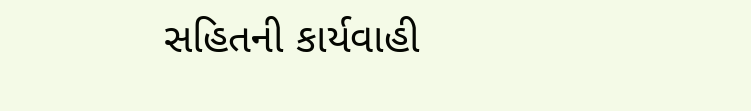સહિતની કાર્યવાહી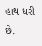હાથ ધરી છે.